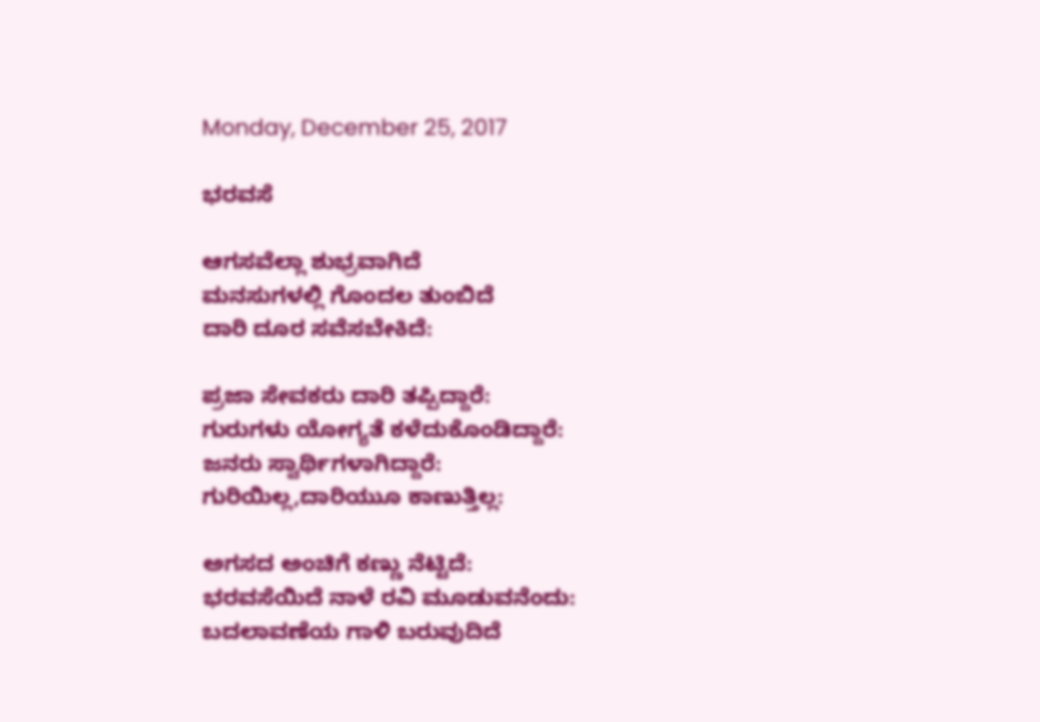Monday, December 25, 2017

ಭರವಸೆ

ಆಗಸವೆಲ್ಲಾ ಶುಭ್ರವಾಗಿದೆ
ಮನಸುಗಳಲ್ಲಿ ಗೊಂದಲ ತುಂಬಿದೆ
ದಾರಿ ದೂರ ಸವೆಸಬೇಕಿದೆ:

ಪ್ರಜಾ ಸೇವಕರು ದಾರಿ ತಪ್ಪಿದ್ದಾರೆ:
ಗುರುಗಳು ಯೋಗ್ಯತೆ ಕಳೆದುಕೊಂಡಿದ್ದಾರೆ:
ಜನರು ಸ್ವಾರ್ಥಿಗಳಾಗಿದ್ದಾರೆ:
ಗುರಿಯಿಲ್ಲ,ದಾರಿಯುೂ ಕಾಣುತ್ತಿಲ್ಲ:

ಅಗಸದ ಅಂಚಿಗೆ ಕಣ್ಣು ನೆಟ್ಟಿದೆ:
ಭರವಸೆಯಿದೆ ನಾಳೆ ರವಿ ಮೂಡುವನೆಂದು:
ಬದಲಾವಣೆಯ ಗಾಳಿ ಬರುವುದಿದೆ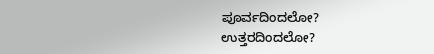ಪೂರ್ವದಿಂದಲೋ?
ಉತ್ತರದಿಂದಲೋ?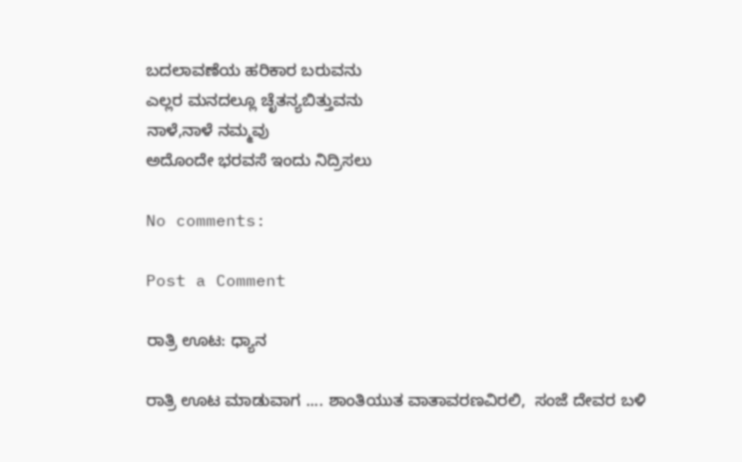ಬದಲಾವಣೆಯ ಹರಿಕಾರ ಬರುವನು
ಎಲ್ಲರ ಮನದಲ್ಲೂ ಚೆೃತನ್ಯಬಿತ್ತುವನು
ನಾಳೆ,ನಾಳೆ ನಮ್ಮವು
ಅದೊಂದೇ ಭರವಸೆ ಇಂದು ನಿದ್ರಿಸಲು

No comments:

Post a Comment

ರಾತ್ರಿ ಊಟ: ಧ್ಯಾನ

ರಾತ್ರಿ ಊಟ ಮಾಡುವಾಗ .... ಶಾಂತಿಯುತ ವಾತಾವರಣವಿರಲಿ,  ಸಂಜೆ ದೇವರ ಬಳಿ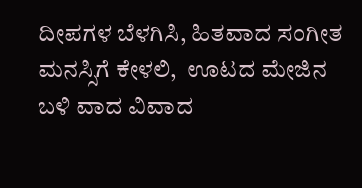ದೀಪಗಳ ಬೆಳಗಿಸಿ, ಹಿತವಾದ ಸಂಗೀತ ಮನಸ್ಸಿಗೆ ಕೇಳಲಿ,  ಊಟದ ಮೇಜಿನ ಬಳಿ ವಾದ ವಿವಾದ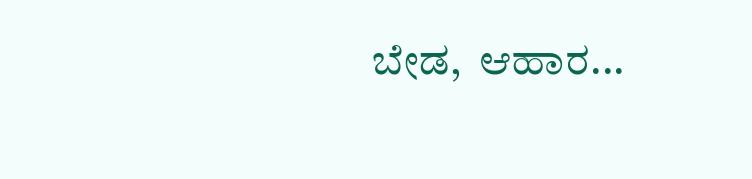ಬೇಡ,  ಆಹಾರ...